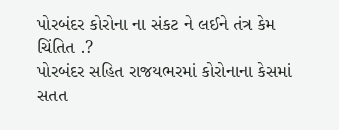પોરબંદર કોરોના ના સંકટ ને લઈને તંત્ર કેમ ચિંતિત .?
પોરબંદર સહિત રાજયભરમાં કોરોનાના કેસમાં સતત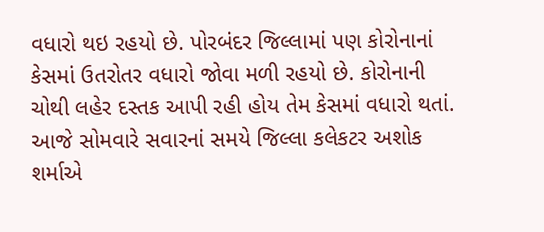વધારો થઇ રહયો છે. પોરબંદર જિલ્લામાં પણ કોરોનાનાં કેસમાં ઉતરોતર વધારો જોવા મળી રહયો છે. કોરોનાની ચોથી લહેર દસ્તક આપી રહી હોય તેમ કેસમાં વધારો થતાં. આજે સોમવારે સવારનાં સમયે જિલ્લા કલેકટર અશોક શર્માએ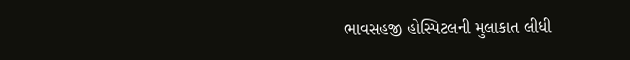ભાવસહજી હોસ્પિટલની મુલાકાત લીધી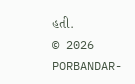હતી.
© 2026 PORBANDAR-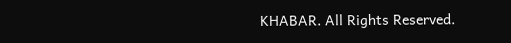KHABAR. All Rights Reserved.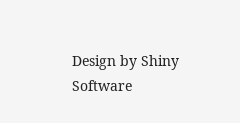Design by Shiny Software